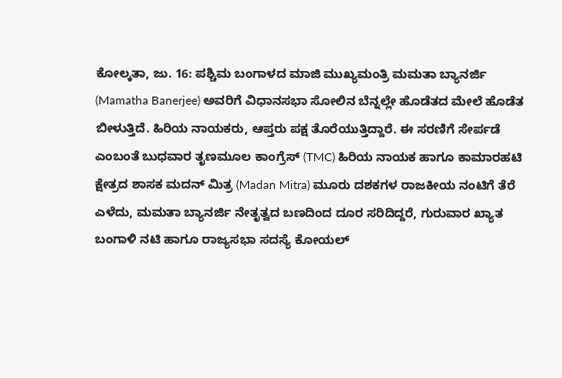ಕೋಲ್ಕತಾ, ಜು. 16: ಪಶ್ಚಿಮ ಬಂಗಾಳದ ಮಾಜಿ ಮುಖ್ಯಮಂತ್ರಿ ಮಮತಾ ಬ್ಯಾನರ್ಜಿ (Mamatha Banerjee) ಅವರಿಗೆ ವಿಧಾನಸಭಾ ಸೋಲಿನ ಬೆನ್ನಲ್ಲೇ ಹೊಡೆತದ ಮೇಲೆ ಹೊಡೆತ ಬೀಳುತ್ತಿದೆ. ಹಿರಿಯ ನಾಯಕರು, ಆಪ್ತರು ಪಕ್ಷ ತೊರೆಯುತ್ತಿದ್ದಾರೆ. ಈ ಸರಣಿಗೆ ಸೇರ್ಪಡೆ ಎಂಬಂತೆ ಬುಧವಾರ ತೃಣಮೂಲ ಕಾಂಗ್ರೆಸ್ (TMC) ಹಿರಿಯ ನಾಯಕ ಹಾಗೂ ಕಾಮಾರಹಟಿ ಕ್ಷೇತ್ರದ ಶಾಸಕ ಮದನ್ ಮಿತ್ರ (Madan Mitra) ಮೂರು ದಶಕಗಳ ರಾಜಕೀಯ ನಂಟಿಗೆ ತೆರೆ ಎಳೆದು, ಮಮತಾ ಬ್ಯಾನರ್ಜಿ ನೇತೃತ್ವದ ಬಣದಿಂದ ದೂರ ಸರಿದಿದ್ದರೆ, ಗುರುವಾರ ಖ್ಯಾತ ಬಂಗಾಳಿ ನಟಿ ಹಾಗೂ ರಾಜ್ಯಸಭಾ ಸದಸ್ಯೆ ಕೋಯಲ್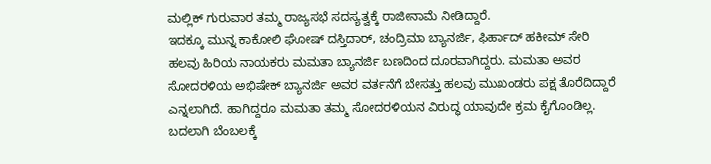ಮಲ್ಲಿಕ್ ಗುರುವಾರ ತಮ್ಮ ರಾಜ್ಯಸಭೆ ಸದಸ್ಯತ್ವಕ್ಕೆ ರಾಜೀನಾಮೆ ನೀಡಿದ್ದಾರೆ.
ಇದಕ್ಕೂ ಮುನ್ನ ಕಾಕೋಲಿ ಘೋಷ್ ದಸ್ತಿದಾರ್, ಚಂದ್ರಿಮಾ ಬ್ಯಾನರ್ಜಿ, ಫಿರ್ಹಾದ್ ಹಕೀಮ್ ಸೇರಿ ಹಲವು ಹಿರಿಯ ನಾಯಕರು ಮಮತಾ ಬ್ಯಾನರ್ಜಿ ಬಣದಿಂದ ದೂರವಾಗಿದ್ದರು. ಮಮತಾ ಅವರ ಸೋದರಳಿಯ ಅಭಿಷೇಕ್ ಬ್ಯಾನರ್ಜಿ ಅವರ ವರ್ತನೆಗೆ ಬೇಸತ್ತು ಹಲವು ಮುಖಂಡರು ಪಕ್ಷ ತೊರೆದಿದ್ದಾರೆ ಎನ್ನಲಾಗಿದೆ. ಹಾಗಿದ್ದರೂ ಮಮತಾ ತಮ್ಮ ಸೋದರಳಿಯನ ವಿರುದ್ಧ ಯಾವುದೇ ಕ್ರಮ ಕೈಗೊಂಡಿಲ್ಲ. ಬದಲಾಗಿ ಬೆಂಬಲಕ್ಕೆ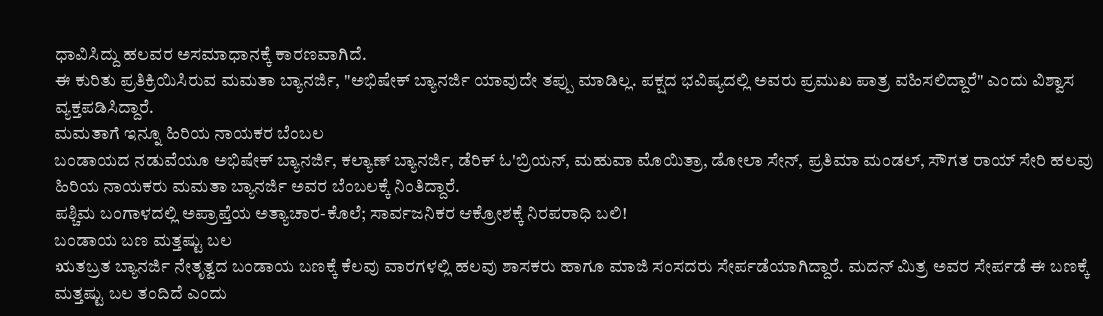ಧಾವಿಸಿದ್ದು ಹಲವರ ಅಸಮಾಧಾನಕ್ಕೆ ಕಾರಣವಾಗಿದೆ.
ಈ ಕುರಿತು ಪ್ರತಿಕ್ರಿಯಿಸಿರುವ ಮಮತಾ ಬ್ಯಾನರ್ಜಿ, "ಅಭಿಷೇಕ್ ಬ್ಯಾನರ್ಜಿ ಯಾವುದೇ ತಪ್ಪು ಮಾಡಿಲ್ಲ. ಪಕ್ಷದ ಭವಿಷ್ಯದಲ್ಲಿ ಅವರು ಪ್ರಮುಖ ಪಾತ್ರ ವಹಿಸಲಿದ್ದಾರೆ" ಎಂದು ವಿಶ್ವಾಸ ವ್ಯಕ್ತಪಡಿಸಿದ್ದಾರೆ.
ಮಮತಾಗೆ ಇನ್ನೂ ಹಿರಿಯ ನಾಯಕರ ಬೆಂಬಲ
ಬಂಡಾಯದ ನಡುವೆಯೂ ಅಭಿಷೇಕ್ ಬ್ಯಾನರ್ಜಿ, ಕಲ್ಯಾಣ್ ಬ್ಯಾನರ್ಜಿ, ಡೆರಿಕ್ ಓ'ಬ್ರಿಯನ್, ಮಹುವಾ ಮೊಯಿತ್ರಾ, ಡೋಲಾ ಸೇನ್, ಪ್ರತಿಮಾ ಮಂಡಲ್, ಸೌಗತ ರಾಯ್ ಸೇರಿ ಹಲವು ಹಿರಿಯ ನಾಯಕರು ಮಮತಾ ಬ್ಯಾನರ್ಜಿ ಅವರ ಬೆಂಬಲಕ್ಕೆ ನಿಂತಿದ್ದಾರೆ.
ಪಶ್ಚಿಮ ಬಂಗಾಳದಲ್ಲಿ ಅಪ್ರಾಪ್ತೆಯ ಅತ್ಯಾಚಾರ-ಕೊಲೆ; ಸಾರ್ವಜನಿಕರ ಆಕ್ರೋಶಕ್ಕೆ ನಿರಪರಾಧಿ ಬಲಿ!
ಬಂಡಾಯ ಬಣ ಮತ್ತಷ್ಟು ಬಲ
ಋತಬ್ರತ ಬ್ಯಾನರ್ಜಿ ನೇತೃತ್ವದ ಬಂಡಾಯ ಬಣಕ್ಕೆ ಕೆಲವು ವಾರಗಳಲ್ಲಿ ಹಲವು ಶಾಸಕರು ಹಾಗೂ ಮಾಜಿ ಸಂಸದರು ಸೇರ್ಪಡೆಯಾಗಿದ್ದಾರೆ. ಮದನ್ ಮಿತ್ರ ಅವರ ಸೇರ್ಪಡೆ ಈ ಬಣಕ್ಕೆ ಮತ್ತಷ್ಟು ಬಲ ತಂದಿದೆ ಎಂದು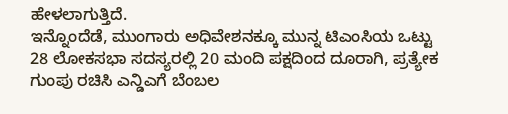ಹೇಳಲಾಗುತ್ತಿದೆ.
ಇನ್ನೊಂದೆಡೆ, ಮುಂಗಾರು ಅಧಿವೇಶನಕ್ಕೂ ಮುನ್ನ ಟಿಎಂಸಿಯ ಒಟ್ಟು 28 ಲೋಕಸಭಾ ಸದಸ್ಯರಲ್ಲಿ 20 ಮಂದಿ ಪಕ್ಷದಿಂದ ದೂರಾಗಿ, ಪ್ರತ್ಯೇಕ ಗುಂಪು ರಚಿಸಿ ಎನ್ಡಿಎಗೆ ಬೆಂಬಲ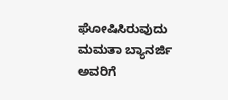ಘೋಷಿಸಿರುವುದು ಮಮತಾ ಬ್ಯಾನರ್ಜಿ ಅವರಿಗೆ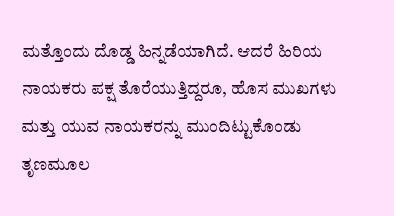ಮತ್ತೊಂದು ದೊಡ್ಡ ಹಿನ್ನಡೆಯಾಗಿದೆ. ಆದರೆ ಹಿರಿಯ ನಾಯಕರು ಪಕ್ಷ ತೊರೆಯುತ್ತಿದ್ದರೂ, ಹೊಸ ಮುಖಗಳು ಮತ್ತು ಯುವ ನಾಯಕರನ್ನು ಮುಂದಿಟ್ಟುಕೊಂಡು ತೃಣಮೂಲ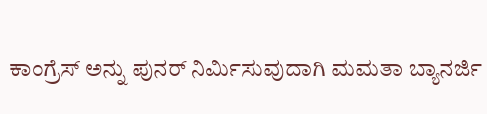ಕಾಂಗ್ರೆಸ್ ಅನ್ನು ಪುನರ್ ನಿರ್ಮಿಸುವುದಾಗಿ ಮಮತಾ ಬ್ಯಾನರ್ಜಿ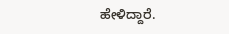ಹೇಳಿದ್ದಾರೆ.